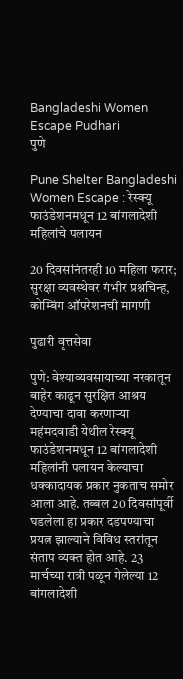Bangladeshi Women Escape Pudhari
पुणे

Pune Shelter Bangladeshi Women Escape : रेस्क्यू फाउंडेशनमधून 12 बांगलादेशी महिलांचे पलायन

20 दिवसांनंतरही 10 महिला फरार; सुरक्षा व्यवस्थेवर गंभीर प्रश्नचिन्ह, कोम्बिंग ऑपरेशनची मागणी

पुढारी वृत्तसेवा

पुणे: वेश्याव्यवसायाच्या नरकातून बाहेर काढून सुरक्षित आश्रय देण्याचा दावा करणाऱ्या महंमदवाडी येथील रेस्क्यू फाउंडेशनमधून 12 बांगलादेशी महिलांनी पलायन केल्याचा धक्कादायक प्रकार नुकताच समोर आला आहे. तब्बल 20 दिवसांपूर्वी घडलेला हा प्रकार दडपण्याचा प्रयत्न झाल्याने विविध स्तरांतून संताप व्यक्त होत आहे. 23 मार्चच्या रात्री पळून गेलेल्या 12 बांगलादेशी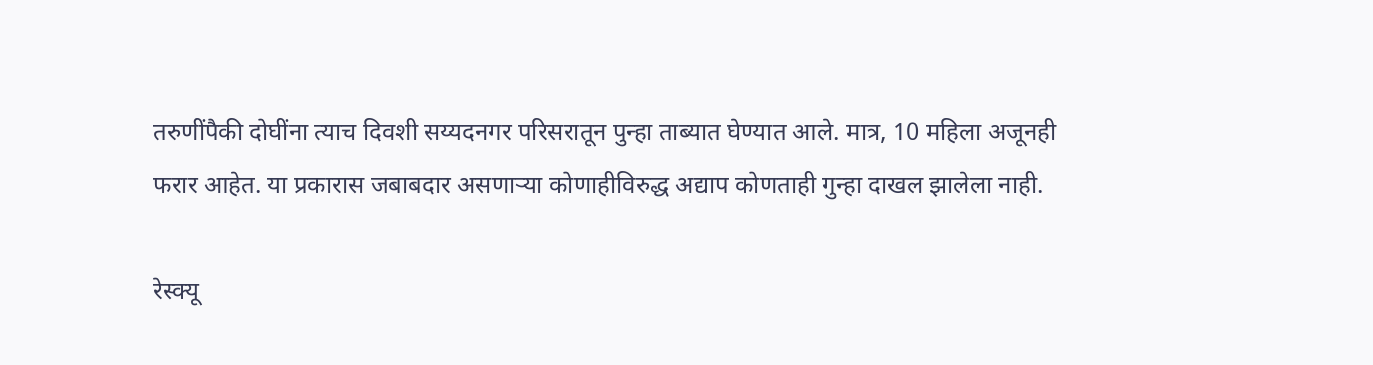तरुणींपैकी दोघींना त्याच दिवशी सय्यदनगर परिसरातून पुन्हा ताब्यात घेण्यात आले. मात्र, 10 महिला अजूनही फरार आहेत. या प्रकारास जबाबदार असणाऱ्या कोणाहीविरुद्ध अद्याप कोणताही गुन्हा दाखल झालेला नाही.

रेस्क्यू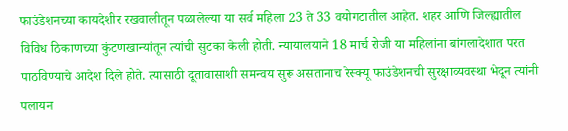फाउंडेशनच्या कायदेशीर रखवालीतून पळालेल्या या सर्व महिला 23 ते 33 वयोगटातील आहेत. शहर आणि जिल्ह्यातील विविध ठिकाणच्या कुंटणखान्यांतून त्यांची सुटका केली होती. न्यायालयाने 18 मार्च रोजी या महिलांना बांगलादेशात परत पाठविण्याचे आदेश दिले होते. त्यासाठी दूतावासाशी समन्वय सुरू असतानाच रेस्क्यू फाउंडेशनची सुरक्षाव्यवस्था भेदून त्यांनी पलायन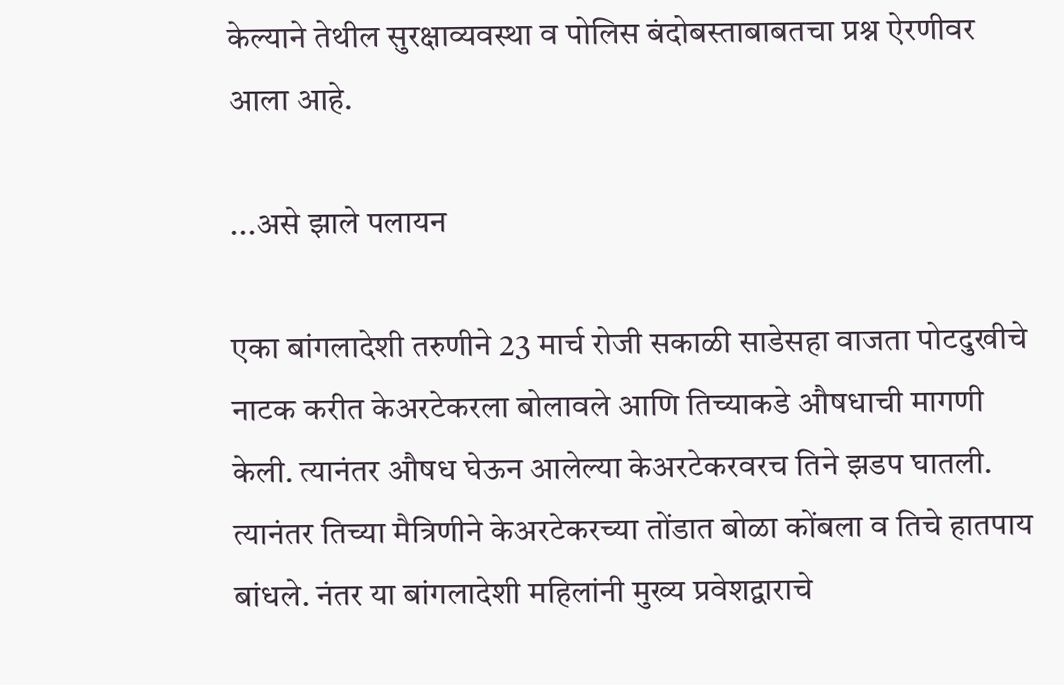केल्याने तेथील सुरक्षाव्यवस्था व पोलिस बंदोबस्ताबाबतचा प्रश्न ऐरणीवर आला आहे.

...असे झाले पलायन

एका बांगलादेशी तरुणीने 23 मार्च रोजी सकाळी साडेसहा वाजता पोटदुखीचे नाटक करीत केअरटेकरला बोलावले आणि तिच्याकडे औषधाची मागणी केली. त्यानंतर औषध घेऊन आलेल्या केअरटेकरवरच तिने झडप घातली. त्यानंतर तिच्या मैत्रिणीने केअरटेकरच्या तोंडात बोळा कोंबला व तिचे हातपाय बांधले. नंतर या बांगलादेशी महिलांनी मुख्य प्रवेशद्वाराचे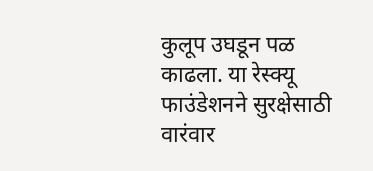कुलूप उघडून पळ काढला. या रेस्क्यू फाउंडेशनने सुरक्षेसाठी वारंवार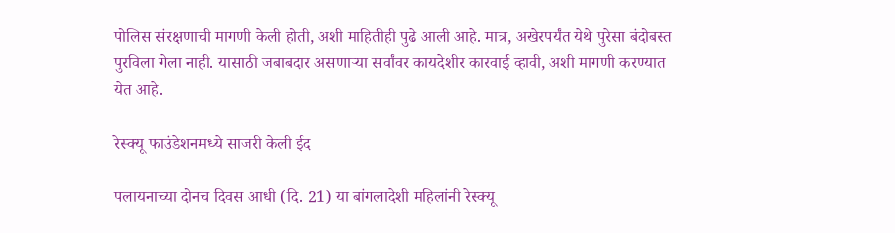पोलिस संरक्षणाची मागणी केली होती, अशी माहितीही पुढे आली आहे. मात्र, अखेरपर्यंत येथे पुरेसा बंदोबस्त पुरविला गेला नाही. यासाठी जबाबदार असणाऱ्या सर्वांवर कायदेशीर कारवाई व्हावी, अशी मागणी करण्यात येत आहे.

रेस्क्यू फाउंडेशनमध्ये साजरी केली ईद

पलायनाच्या दोनच दिवस आधी (दि. 21) या बांगलादेशी महिलांनी रेस्क्यू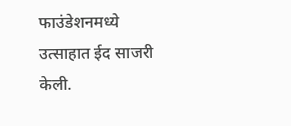फाउंडेशनमध्ये उत्साहात ईद साजरी केली.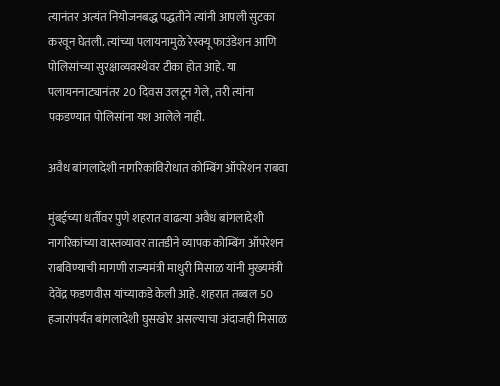त्यानंतर अत्यंत नियोजनबद्ध पद्धतीने त्यांनी आपली सुटका करवून घेतली. त्यांच्या पलायनामुळे रेस्क्यू फाउंडेशन आणि पोलिसांच्या सुरक्षाव्यवस्थेवर टीका होत आहे. या पलायननाट्यानंतर 20 दिवस उलटून गेले, तरी त्यांना पकडण्यात पोलिसांना यश आलेले नाही.

अवैध बांगलादेशी नागरिकांविरोधात कोम्बिंग ऑपरेशन राबवा

मुंबईच्या धर्तीवर पुणे शहरात वाढत्या अवैध बांगलादेशी नागरिकांच्या वास्तव्यावर तातडीने व्यापक कोम्बिंग ऑपरेशन राबविण्याची मागणी राज्यमंत्री माधुरी मिसाळ यांनी मुख्यमंत्री देवेंद्र फडणवीस यांच्याकडे केली आहे. शहरात तब्बल 50 हजारांपर्यंत बांगलादेशी घुसखोर असल्याचा अंदाजही मिसाळ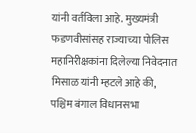यांनी वर्तविला आहे. मुख्यमंत्री फडणवीसांसह राज्याच्या पोलिस महानिरीक्षकांना दिलेल्या निवेदनात मिसाळ यांनी म्हटले आहे की, पश्चिम बंगाल विधानसभा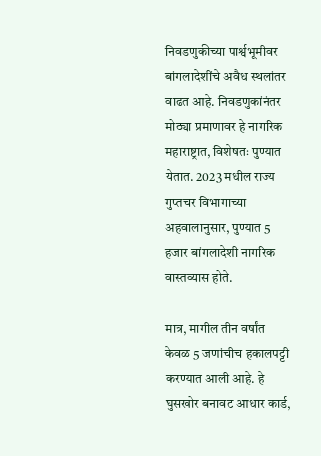निवडणुकीच्या पार्श्वभूमीवर बांगलादेशींचे अवैध स्थलांतर वाढत आहे. निवडणुकांनंतर मोठ्या प्रमाणावर हे नागरिक महाराष्ट्रात, विशेषतः पुण्यात येतात. 2023 मधील राज्य गुप्तचर विभागाच्या अहवालानुसार, पुण्यात 5 हजार बांगलादेशी नागरिक वास्तव्यास होते.

मात्र, मागील तीन वर्षांत केवळ 5 जणांचीच हकालपट्टी करण्यात आली आहे. हे घुसखोर बनावट आधार कार्ड,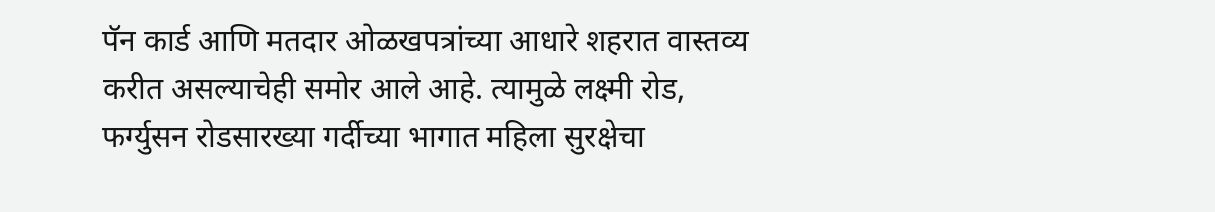पॅन कार्ड आणि मतदार ओळखपत्रांच्या आधारे शहरात वास्तव्य करीत असल्याचेही समोर आले आहे. त्यामुळे लक्ष्मी रोड, फर्ग्युसन रोडसारख्या गर्दीच्या भागात महिला सुरक्षेचा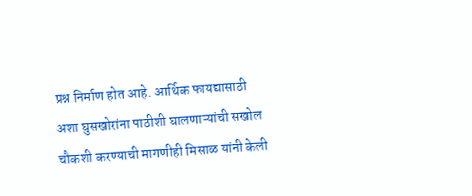प्रश्न निर्माण होत आहे. आर्थिक फायद्यासाठी अशा घुसखोरांना पाठीशी घालणाऱ्यांची सखोल चौकशी करण्याची मागणीही मिसाळ यांनी केली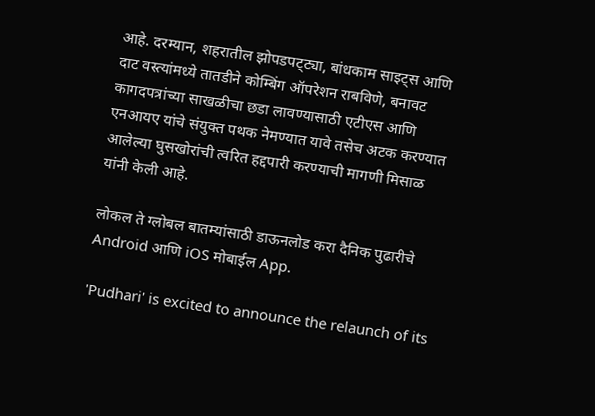आहे. दरम्यान, शहरातील झोपडपट्‌‍ट्या, बांधकाम साइट्‌‍स आणि दाट वस्त्यांमध्ये तातडीने कोम्बिंग ऑपरेशन राबविणे, बनावट कागदपत्रांच्या साखळीचा छडा लावण्यासाठी एटीएस आणि एनआयए यांचे संयुक्त पथक नेमण्यात यावे तसेच अटक करण्यात आलेल्या घुसखोरांची त्वरित हद्दपारी करण्याची मागणी मिसाळ यांनी केली आहे.

लोकल ते ग्लोबल बातम्यांसाठी डाऊनलोड करा दैनिक पुढारीचे Android आणि iOS मोबाईल App.

'Pudhari' is excited to announce the relaunch of its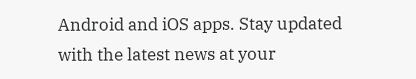Android and iOS apps. Stay updated with the latest news at your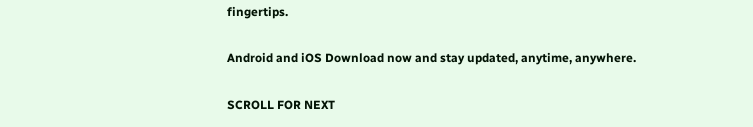fingertips.

Android and iOS Download now and stay updated, anytime, anywhere.

SCROLL FOR NEXT